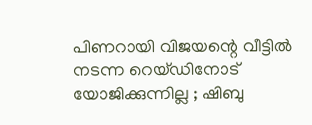പിണറായി വിജയന്റെ വീട്ടില്‍ നടന്ന റെയ്ഡിനോട് യോജിക്കുന്നില്ല ; ഷിബു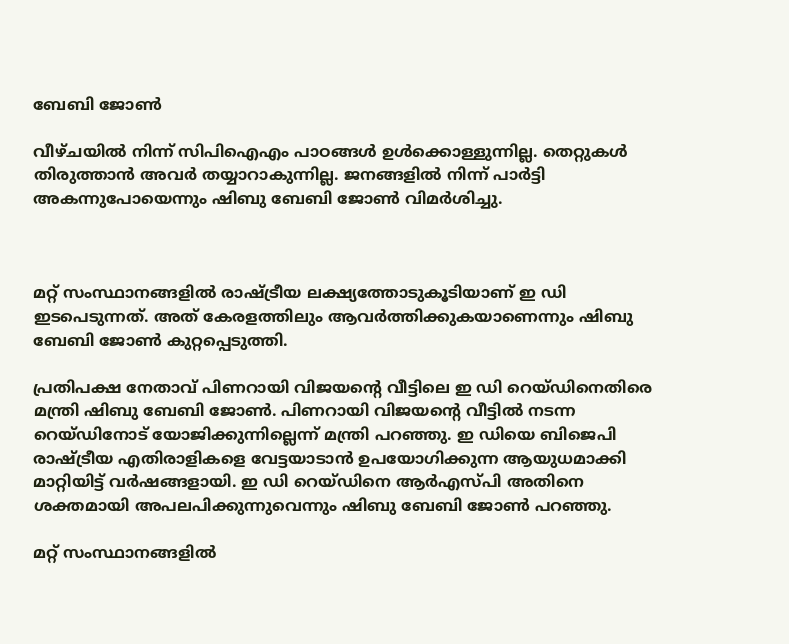ബേബി ജോണ്‍

വീഴ്ചയില്‍ നിന്ന് സിപിഐഎം പാഠങ്ങള്‍ ഉള്‍ക്കൊള്ളുന്നില്ല. തെറ്റുകള്‍ തിരുത്താന്‍ അവര്‍ തയ്യാറാകുന്നില്ല. ജനങ്ങളില്‍ നിന്ന് പാര്‍ട്ടി അകന്നുപോയെന്നും ഷിബു ബേബി ജോണ്‍ വിമര്‍ശിച്ചു.



മറ്റ് സംസ്ഥാനങ്ങളില്‍ രാഷ്ട്രീയ ലക്ഷ്യത്തോടുകൂടിയാണ് ഇ ഡി ഇടപെടുന്നത്. അത് കേരളത്തിലും ആവര്‍ത്തിക്കുകയാണെന്നും ഷിബു ബേബി ജോണ്‍ കുറ്റപ്പെടുത്തി.

പ്രതിപക്ഷ നേതാവ് പിണറായി വിജയന്റെ വീട്ടിലെ ഇ ഡി റെയ്ഡിനെതിരെ മന്ത്രി ഷിബു ബേബി ജോണ്‍. പിണറായി വിജയന്റെ വീട്ടില്‍ നടന്ന റെയ്ഡിനോട് യോജിക്കുന്നില്ലെന്ന് മന്ത്രി പറഞ്ഞു. ഇ ഡിയെ ബിജെപി രാഷ്ട്രീയ എതിരാളികളെ വേട്ടയാടാന്‍ ഉപയോഗിക്കുന്ന ആയുധമാക്കി മാറ്റിയിട്ട് വര്‍ഷങ്ങളായി. ഇ ഡി റെയ്ഡിനെ ആര്‍എസ്പി അതിനെ ശക്തമായി അപലപിക്കുന്നുവെന്നും ഷിബു ബേബി ജോണ്‍ പറഞ്ഞു.

മറ്റ് സംസ്ഥാനങ്ങളില്‍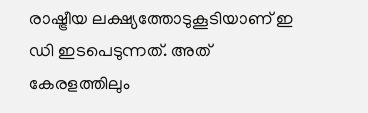രാഷ്ട്രീയ ലക്ഷ്യത്തോടുകൂടിയാണ് ഇ ഡി ഇടപെടുന്നത്. അത് കേരളത്തിലും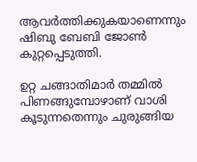ആവര്‍ത്തിക്കുകയാണെന്നും ഷിബു ബേബി ജോണ്‍ കുറ്റപ്പെടുത്തി.

ഉറ്റ ചങ്ങാതിമാര്‍ തമ്മില്‍ പിണങ്ങുമ്പോഴാണ് വാശി കൂടുന്നതെന്നും ചുരുങ്ങിയ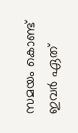സമയം കൊണ്ട് ഇവര്‍ ഏത്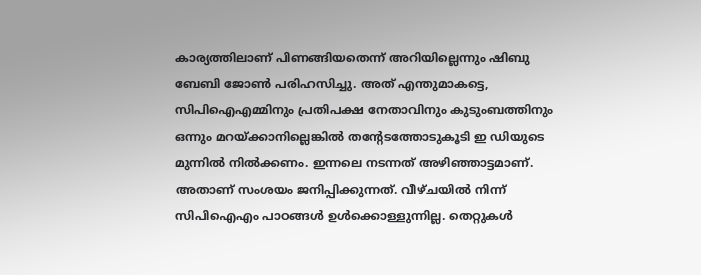കാര്യത്തിലാണ് പിണങ്ങിയതെന്ന് അറിയില്ലെന്നും ഷിബു ബേബി ജോണ്‍ പരിഹസിച്ചു. അത് എന്തുമാകട്ടെ, സിപിഐഎമ്മിനും പ്രതിപക്ഷ നേതാവിനും കുടുംബത്തിനും ഒന്നും മറയ്ക്കാനില്ലെങ്കില്‍ തന്റേടത്തോടുകൂടി ഇ ഡിയുടെ മുന്നില്‍ നില്‍ക്കണം. ഇന്നലെ നടന്നത് അഴിഞ്ഞാട്ടമാണ്. അതാണ് സംശയം ജനിപ്പിക്കുന്നത്. വീഴ്ചയില്‍ നിന്ന് സിപിഐഎം പാഠങ്ങള്‍ ഉള്‍ക്കൊള്ളുന്നില്ല. തെറ്റുകള്‍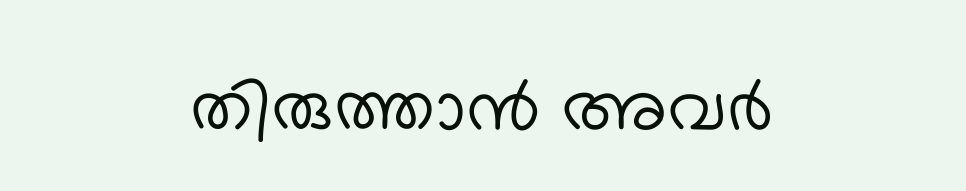തിരുത്താന്‍ അവര്‍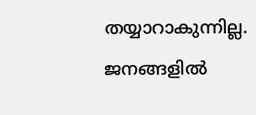തയ്യാറാകുന്നില്ല. ജനങ്ങളില്‍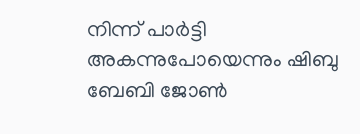നിന്ന് പാര്‍ട്ടി അകന്നുപോയെന്നും ഷിബു ബേബി ജോണ്‍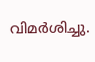വിമര്‍ശിച്ചു.